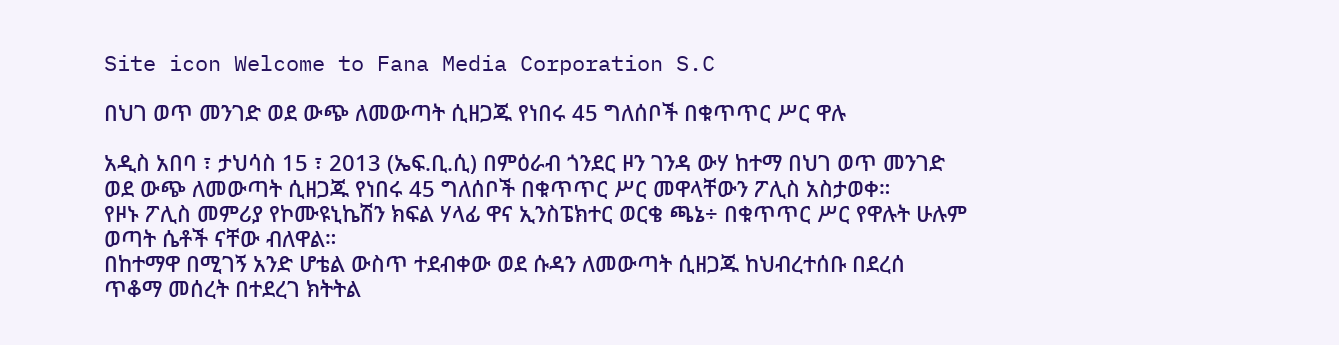Site icon Welcome to Fana Media Corporation S.C

በህገ ወጥ መንገድ ወደ ውጭ ለመውጣት ሲዘጋጁ የነበሩ 45 ግለሰቦች በቁጥጥር ሥር ዋሉ

አዲስ አበባ ፣ ታህሳስ 15 ፣ 2013 (ኤፍ.ቢ.ሲ) በምዕራብ ጎንደር ዞን ገንዳ ውሃ ከተማ በህገ ወጥ መንገድ ወደ ውጭ ለመውጣት ሲዘጋጁ የነበሩ 45 ግለሰቦች በቁጥጥር ሥር መዋላቸውን ፖሊስ አስታወቀ።
የዞኑ ፖሊስ መምሪያ የኮሙዩኒኬሽን ክፍል ሃላፊ ዋና ኢንስፔክተር ወርቄ ጫኔ÷ በቁጥጥር ሥር የዋሉት ሁሉም ወጣት ሴቶች ናቸው ብለዋል።
በከተማዋ በሚገኝ አንድ ሆቴል ውስጥ ተደብቀው ወደ ሱዳን ለመውጣት ሲዘጋጁ ከህብረተሰቡ በደረሰ ጥቆማ መሰረት በተደረገ ክትትል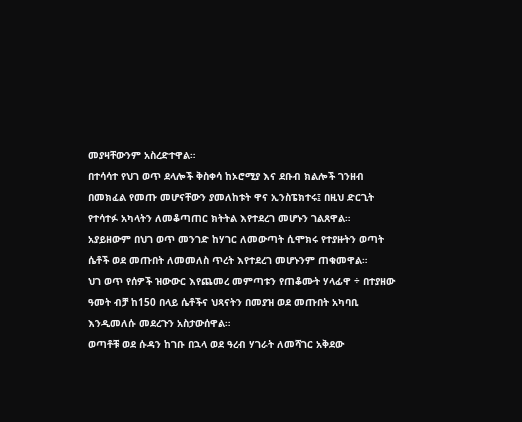መያዛቸውንም አስረድተዋል።
በተሳሳተ የህገ ወጥ ደላሎች ቅስቀሳ ከኦሮሚያ እና ደቡብ ክልሎች ገንዘብ በመክፈል የመጡ መሆናቸውን ያመለከቱት ዋና ኢንስፔክተሩ፤ በዚህ ድርጊት የተሳተፉ አካላትን ለመቆጣጠር ክትትል እየተደረገ መሆኑን ገልጸዋል።
አያይዘውም በህገ ወጥ መንገድ ከሃገር ለመውጣት ሲሞክሩ የተያዙትን ወጣት ሴቶች ወደ መጡበት ለመመለስ ጥረት እየተደረገ መሆኑንም ጠቁመዋል።
ህገ ወጥ የሰዎች ዝውውር እየጨመረ መምጣቱን የጠቆሙት ሃላፊዋ ÷ በተያዘው ዓመት ብቻ ከ150 በላይ ሴቶችና ህጻናትን በመያዝ ወደ መጡበት አካባቢ እንዲመለሱ መደረጉን አስታውሰዋል።
ወጣቶቹ ወደ ሱዳን ከገቡ በኋላ ወደ ዓረብ ሃገራት ለመሻገር አቅደው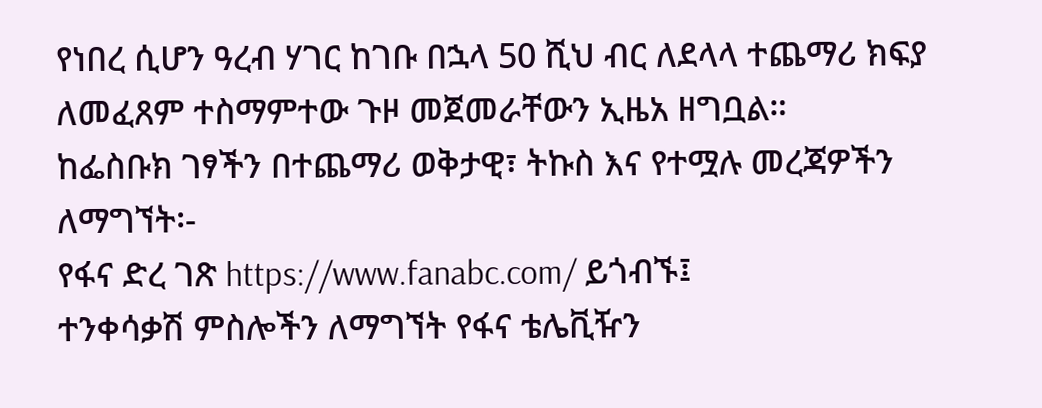የነበረ ሲሆን ዓረብ ሃገር ከገቡ በኋላ 50 ሺህ ብር ለደላላ ተጨማሪ ክፍያ ለመፈጸም ተስማምተው ጉዞ መጀመራቸውን ኢዜአ ዘግቧል።
ከፌስቡክ ገፃችን በተጨማሪ ወቅታዊ፣ ትኩስ እና የተሟሉ መረጃዎችን ለማግኘት፡-
የፋና ድረ ገጽ https://www.fanabc.com/ ይጎብኙ፤
ተንቀሳቃሽ ምስሎችን ለማግኘት የፋና ቴሌቪዥን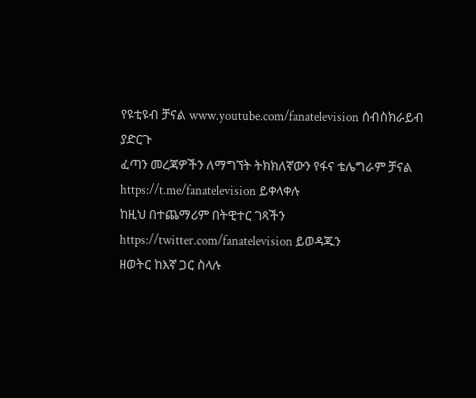የዩቲዩብ ቻናል www.youtube.com/fanatelevision ሰብስክራይብ ያድርጉ
ፈጣን መረጃዎችን ለማግኘት ትክክለኛውን የፋና ቴሌግራም ቻናል https://t.me/fanatelevision ይቀላቀሉ
ከዚህ በተጨማሪም በትዊተር ገጻችን https://twitter.com/fanatelevision ይወዳጁን
ዘወትር ከእኛ ጋር ስላሉ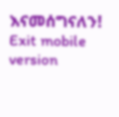እናመሰግናለን!
Exit mobile version